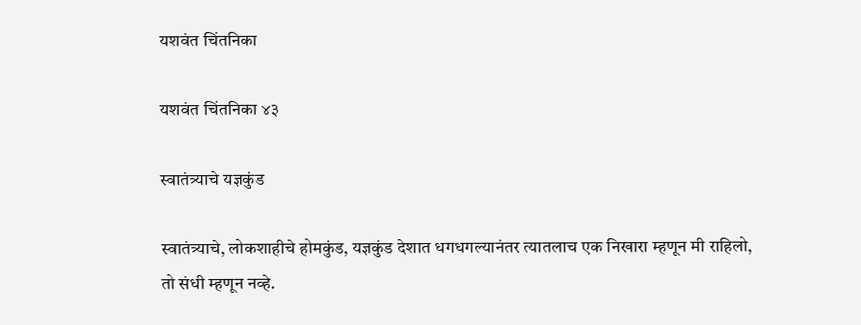यशवंत चिंतनिका

यशवंत चिंतनिका ४३

स्वातंत्र्याचे यज्ञकुंड

स्वातंत्र्याचे, लोकशाहीचे होमकुंड, यज्ञकुंड देशात धगधगल्यानंतर त्यातलाच एक निखारा म्हणून मी राहिलो, तो संधी म्हणून नव्हे.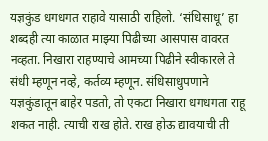यज्ञकुंड धगधगत राहावे यासाठी राहिलो. ‘संधिसाधू’ हा शब्दही त्या काळात माझ्या पिढीच्या आसपास वावरत नव्हता. निखारा राहण्याचे आमच्या पिढीने स्वीकारले ते संधी म्हणून नव्हे, कर्तव्य म्हणून. संधिसाधुपणाने यज्ञकुंडातून बाहेर पडतो, तो एकटा निखारा धगधगता राहू शकत नाही. त्याची राख होते. राख होऊ द्यावयाची ती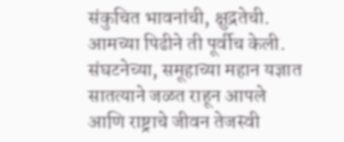संकुचित भावनांची, क्षुद्रतेची. आमच्या पिढीने ती पूर्वीच केली. संघटनेच्या, समूहाच्या महान यज्ञात सातत्याने जळत राहून आपले आणि राष्ट्राचे जीवन तेजस्वी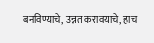बनविण्याचे, उन्नत करावयाचे, हाच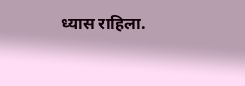ध्यास राहिला.